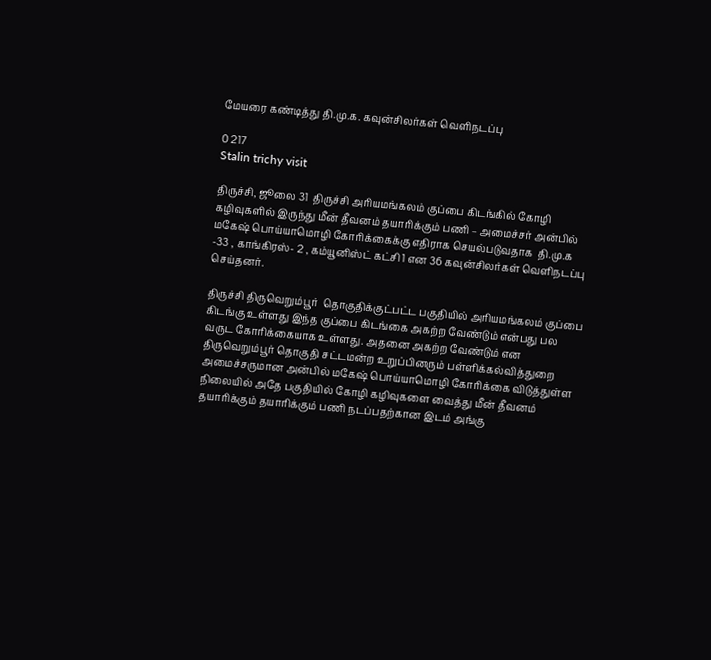மேயரை கண்டித்து தி.மு.க. கவுன்சிலர்கள் வெளிநடப்பு

0 217
Stalin trichy visit

திருச்சி, ஜூலை 31  திருச்சி அரியமங்கலம் குப்பை கிடங்கில் கோழி கழிவுகளில் இருந்து மீன் தீவனம் தயாரிக்கும் பணி – அமைச்சர் அன்பில் மகேஷ் பொய்யாமொழி கோரிக்கைக்கு எதிராக செயல்படுவதாக  தி.மு.க -33 , காங்கிரஸ்- 2 , கம்யூனிஸ்ட் கட்சி 1 என 36 கவுன்சிலர்கள் வெளிநடப்பு செய்தனர்.

திருச்சி திருவெறும்பூர்  தொகுதிக்குட்பட்ட பகுதியில் அரியமங்கலம் குப்பை கிடங்கு உள்ளது இந்த குப்பை கிடங்கை அகற்ற வேண்டும் என்பது பல வருட கோரிக்கையாக உள்ளது. அதனை அகற்ற வேண்டும் என திருவெறும்பூர் தொகுதி சட்டமன்ற உறுப்பினரும் பள்ளிக்கல்வித்துறை அமைச்சருமான அன்பில் மகேஷ் பொய்யாமொழி கோரிக்கை விடுத்துள்ள நிலையில் அதே பகுதியில் கோழி கழிவுகளை வைத்து மீன் தீவனம் தயாரிக்கும் தயாரிக்கும் பணி நடப்பதற்கான இடம் அங்கு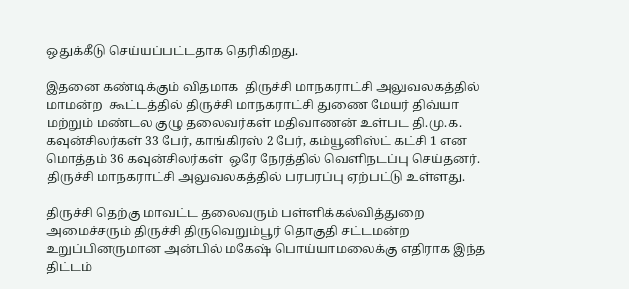ஒதுக்கீடு செய்யப்பட்டதாக தெரிகிறது.

இதனை கண்டிக்கும் விதமாக  திருச்சி மாநகராட்சி அலுவலகத்தில் மாமன்ற  கூட்டத்தில் திருச்சி மாநகராட்சி துணை மேயர் திவ்யா மற்றும் மண்டல குழு தலைவர்கள் மதிவாணன் உள்பட தி.மு.க. கவுன்சிலர்கள் 33 பேர், காங்கிரஸ் 2 பேர், கம்யூனிஸ்ட் கட்சி 1 என மொத்தம் 36 கவுன்சிலர்கள்  ஒரே நேரத்தில் வெளிநடப்பு செய்தனர். திருச்சி மாநகராட்சி அலுவலகத்தில் பரபரப்பு ஏற்பட்டு உள்ளது.

திருச்சி தெற்கு மாவட்ட தலைவரும் பள்ளிக்கல்வித்துறை அமைச்சரும் திருச்சி திருவெறும்பூர் தொகுதி சட்டமன்ற உறுப்பினருமான அன்பில் மகேஷ் பொய்யாமலைக்கு எதிராக இந்த திட்டம்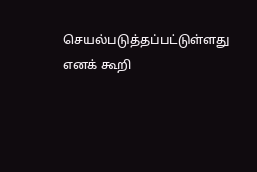செயல்படுத்தப்பட்டுள்ளது எனக் கூறி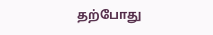தற்போது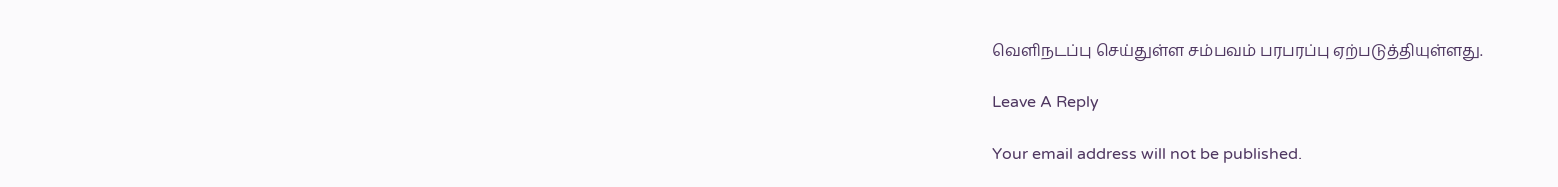வெளிநடப்பு செய்துள்ள சம்பவம் பரபரப்பு ஏற்படுத்தியுள்ளது.

Leave A Reply

Your email address will not be published.